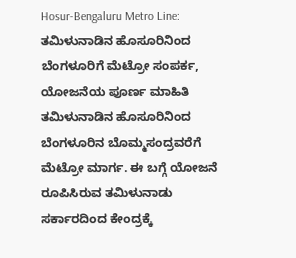Hosur-Bengaluru Metro Line: ತಮಿಳುನಾಡಿನ ಹೊಸೂರಿನಿಂದ ಬೆಂಗಳೂರಿಗೆ ಮೆಟ್ರೋ ಸಂಪರ್ಕ, ಯೋಜನೆಯ ಪೂರ್ಣ ಮಾಹಿತಿ
ತಮಿಳುನಾಡಿನ ಹೊಸೂರಿನಿಂದ ಬೆಂಗಳೂರಿನ ಬೊಮ್ಮಸಂದ್ರವರೆಗೆ ಮೆಟ್ರೋ ಮಾರ್ಗ. ಈ ಬಗ್ಗೆ ಯೋಜನೆ ರೂಪಿಸಿರುವ ತಮಿಳುನಾಡು ಸರ್ಕಾರದಿಂದ ಕೇಂದ್ರಕ್ಕೆ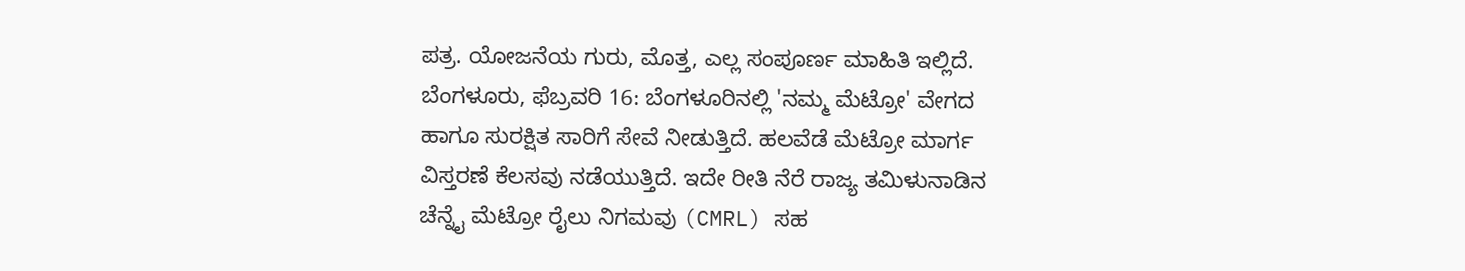ಪತ್ರ. ಯೋಜನೆಯ ಗುರು, ಮೊತ್ತ, ಎಲ್ಲ ಸಂಪೂರ್ಣ ಮಾಹಿತಿ ಇಲ್ಲಿದೆ.
ಬೆಂಗಳೂರು, ಫೆಬ್ರವರಿ 16: ಬೆಂಗಳೂರಿನಲ್ಲಿ 'ನಮ್ಮ ಮೆಟ್ರೋ' ವೇಗದ ಹಾಗೂ ಸುರಕ್ಷಿತ ಸಾರಿಗೆ ಸೇವೆ ನೀಡುತ್ತಿದೆ. ಹಲವೆಡೆ ಮೆಟ್ರೋ ಮಾರ್ಗ ವಿಸ್ತರಣೆ ಕೆಲಸವು ನಡೆಯುತ್ತಿದೆ. ಇದೇ ರೀತಿ ನೆರೆ ರಾಜ್ಯ ತಮಿಳುನಾಡಿನ ಚೆನ್ನೈ ಮೆಟ್ರೋ ರೈಲು ನಿಗಮವು (CMRL) ಸಹ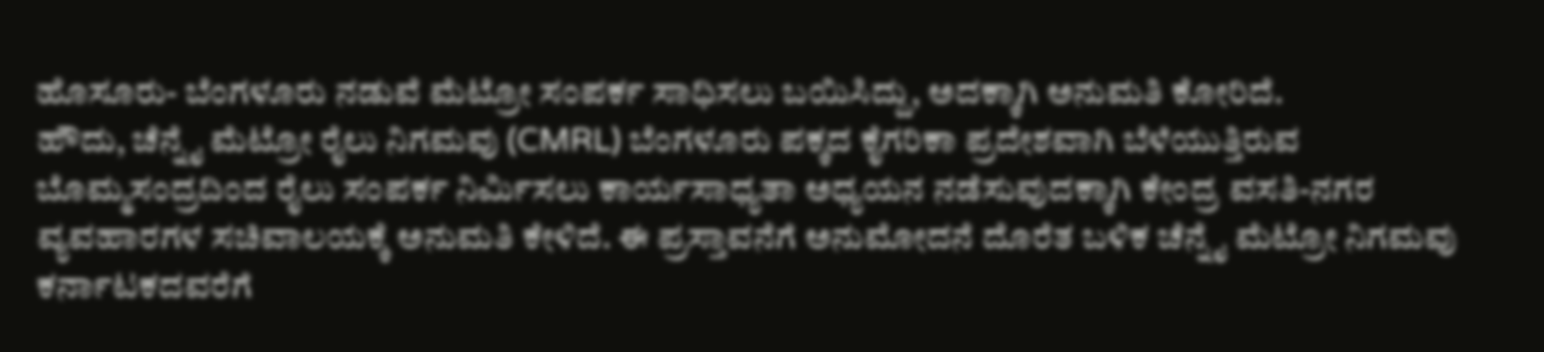ಹೊಸೂರು- ಬೆಂಗಳೂರು ನಡುವೆ ಮೆಟ್ರೋ ಸಂಪರ್ಕ ಸಾಧಿಸಲು ಬಯಿಸಿದ್ದು, ಅದಕ್ಕಾಗಿ ಅನುಮತಿ ಕೋರಿದೆ.
ಹೌದು, ಚೆನ್ನೈ ಮೆಟ್ರೋ ರೈಲು ನಿಗಮವು (CMRL) ಬೆಂಗಳೂರು ಪಕ್ಕದ ಕೈಗರಿಕಾ ಪ್ರದೇಶವಾಗಿ ಬೆಳೆಯುತ್ತಿರುವ ಬೊಮ್ಮಸಂದ್ರದಿಂದ ರೈಲು ಸಂಪರ್ಕ ನಿರ್ಮಿಸಲು ಕಾರ್ಯಸಾಧ್ಯತಾ ಅಧ್ಯಯನ ನಡೆಸುವುದಕ್ಕಾಗಿ ಕೇಂದ್ರ ವಸತಿ-ನಗರ ವ್ಯವಹಾರಗಳ ಸಚಿವಾಲಯಕ್ಕೆ ಅನುಮತಿ ಕೇಳಿದೆ. ಈ ಪ್ರಸ್ತಾವನೆಗೆ ಅನುಮೋದನೆ ದೊರೆತ ಬಳಿಕ ಚೆನ್ನೈ ಮೆಟ್ರೋ ನಿಗಮವು ಕರ್ನಾಟಕದವರೆಗೆ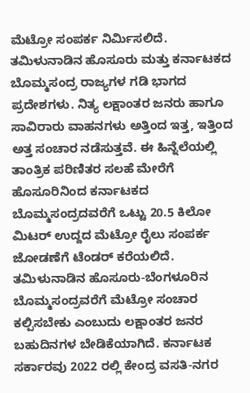ಮೆಟ್ರೋ ಸಂಪರ್ಕ ನಿರ್ಮಿಸಲಿದೆ.
ತಮಿಳುನಾಡಿನ ಹೊಸೂರು ಮತ್ತು ಕರ್ನಾಟಕದ ಬೊಮ್ಮಸಂದ್ರ ರಾಜ್ಯಗಳ ಗಡಿ ಭಾಗದ ಪ್ರದೇಶಗಳು. ನಿತ್ಯ ಲಕ್ಷಾಂತರ ಜನರು ಹಾಗೂ ಸಾವಿರಾರು ವಾಹನಗಳು ಅತ್ತಿಂದ ಇತ್ತ, ಇತ್ತಿಂದ ಅತ್ತ ಸಂಚಾರ ನಡೆಸುತ್ತವೆ. ಈ ಹಿನ್ನೆಲೆಯಲ್ಲಿ ತಾಂತ್ರಿಕ ಪರಿಣಿತರ ಸಲಹೆ ಮೇರೆಗೆ ಹೊಸೂರಿನಿಂದ ಕರ್ನಾಟಕದ ಬೊಮ್ಮಸಂದ್ರದವರೆಗೆ ಒಟ್ಟು 20.5 ಕಿಲೋ ಮಿಟರ್ ಉದ್ದದ ಮೆಟ್ರೋ ರೈಲು ಸಂಪರ್ಕ ಜೋಡಣೆಗೆ ಟೆಂಡರ್ ಕರೆಯಲಿದೆ.
ತಮಿಳುನಾಡಿನ ಹೊಸೂರು-ಬೆಂಗಳೂರಿನ ಬೊಮ್ಮಸಂದ್ರವರೆಗೆ ಮೆಟ್ರೋ ಸಂಚಾರ ಕಲ್ಪಿಸಬೇಕು ಎಂಬುದು ಲಕ್ಷಾಂತರ ಜನರ ಬಹುದಿನಗಳ ಬೇಡಿಕೆಯಾಗಿದೆ. ಕರ್ನಾಟಕ ಸರ್ಕಾರವು 2022 ರಲ್ಲಿ ಕೇಂದ್ರ ವಸತಿ-ನಗರ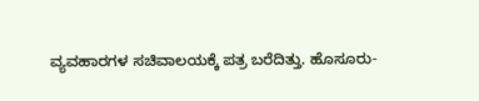ವ್ಯವಹಾರಗಳ ಸಚಿವಾಲಯಕ್ಕೆ ಪತ್ರ ಬರೆದಿತ್ತು. ಹೊಸೂರು-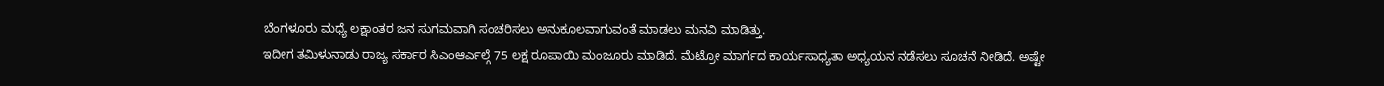ಬೆಂಗಳೂರು ಮಧ್ಯೆ ಲಕ್ಷಾಂತರ ಜನ ಸುಗಮವಾಗಿ ಸಂಚರಿಸಲು ಅನುಕೂಲವಾಗುವಂತೆ ಮಾಡಲು ಮನವಿ ಮಾಡಿತ್ತು.
ಇದೀಗ ತಮಿಳುನಾಡು ರಾಜ್ಯ ಸರ್ಕಾರ ಸಿಎಂಆರ್ಎಲ್ಗೆ 75 ಲಕ್ಷ ರೂಪಾಯಿ ಮಂಜೂರು ಮಾಡಿದೆ. ಮೆಟ್ರೋ ಮಾರ್ಗದ ಕಾರ್ಯಸಾಧ್ಯತಾ ಅಧ್ಯಯನ ನಡೆಸಲು ಸೂಚನೆ ನೀಡಿದೆ. ಅಷ್ಟೇ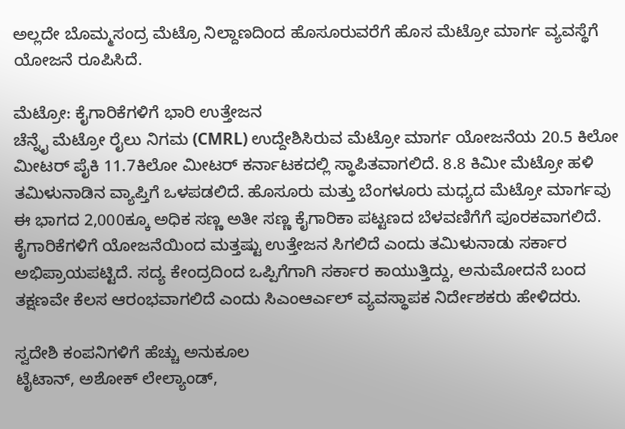ಅಲ್ಲದೇ ಬೊಮ್ಮಸಂದ್ರ ಮೆಟ್ರೊ ನಿಲ್ದಾಣದಿಂದ ಹೊಸೂರುವರೆಗೆ ಹೊಸ ಮೆಟ್ರೋ ಮಾರ್ಗ ವ್ಯವಸ್ಥೆಗೆ ಯೋಜನೆ ರೂಪಿಸಿದೆ.

ಮೆಟ್ರೋ: ಕೈಗಾರಿಕೆಗಳಿಗೆ ಭಾರಿ ಉತ್ತೇಜನ
ಚೆನ್ನೈ ಮೆಟ್ರೋ ರೈಲು ನಿಗಮ (CMRL) ಉದ್ದೇಶಿಸಿರುವ ಮೆಟ್ರೋ ಮಾರ್ಗ ಯೋಜನೆಯ 20.5 ಕಿಲೋ ಮೀಟರ್ ಪೈಕಿ 11.7ಕಿಲೋ ಮೀಟರ್ ಕರ್ನಾಟಕದಲ್ಲಿ ಸ್ಥಾಪಿತವಾಗಲಿದೆ. 8.8 ಕಿಮೀ ಮೆಟ್ರೋ ಹಳಿ ತಮಿಳುನಾಡಿನ ವ್ಯಾಪ್ತಿಗೆ ಒಳಪಡಲಿದೆ. ಹೊಸೂರು ಮತ್ತು ಬೆಂಗಳೂರು ಮಧ್ಯದ ಮೆಟ್ರೋ ಮಾರ್ಗವು ಈ ಭಾಗದ 2,000ಕ್ಕೂ ಅಧಿಕ ಸಣ್ಣ ಅತೀ ಸಣ್ಣ ಕೈಗಾರಿಕಾ ಪಟ್ಟಣದ ಬೆಳವಣಿಗೆಗೆ ಪೂರಕವಾಗಲಿದೆ. ಕೈಗಾರಿಕೆಗಳಿಗೆ ಯೋಜನೆಯಿಂದ ಮತ್ತಷ್ಟು ಉತ್ತೇಜನ ಸಿಗಲಿದೆ ಎಂದು ತಮಿಳುನಾಡು ಸರ್ಕಾರ ಅಭಿಪ್ರಾಯಪಟ್ಟಿದೆ. ಸದ್ಯ ಕೇಂದ್ರದಿಂದ ಒಪ್ಪಿಗೆಗಾಗಿ ಸರ್ಕಾರ ಕಾಯುತ್ತಿದ್ದು, ಅನುಮೋದನೆ ಬಂದ ತಕ್ಷಣವೇ ಕೆಲಸ ಆರಂಭವಾಗಲಿದೆ ಎಂದು ಸಿಎಂಆರ್ಎಲ್ ವ್ಯವಸ್ಥಾಪಕ ನಿರ್ದೇಶಕರು ಹೇಳಿದರು.

ಸ್ವದೇಶಿ ಕಂಪನಿಗಳಿಗೆ ಹೆಚ್ಚು ಅನುಕೂಲ
ಟೈಟಾನ್, ಅಶೋಕ್ ಲೇಲ್ಯಾಂಡ್,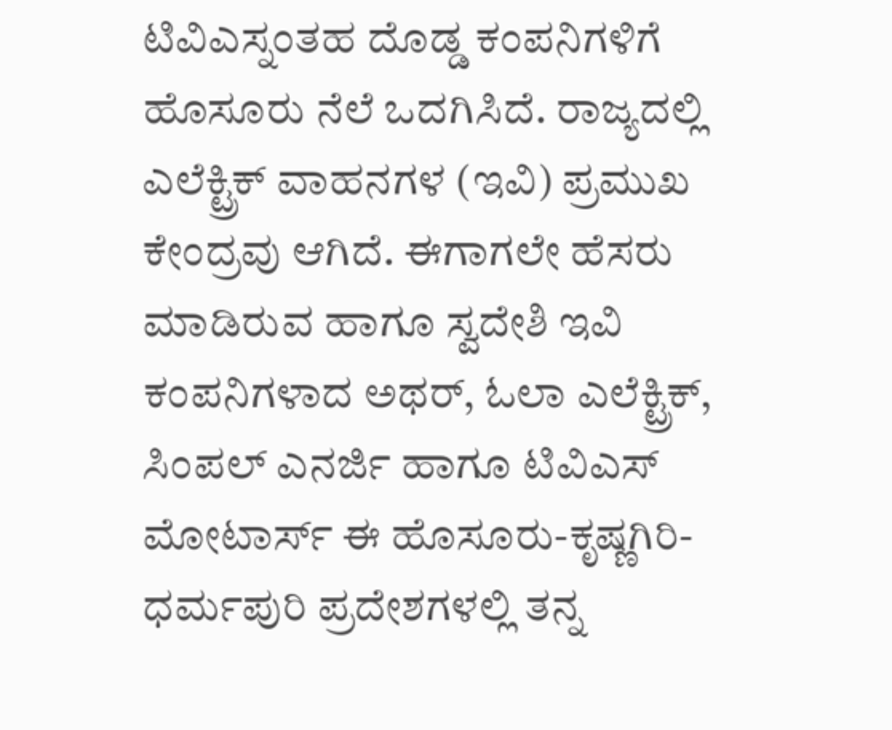ಟಿವಿಎಸ್ನಂತಹ ದೊಡ್ಡ ಕಂಪನಿಗಳಿಗೆ ಹೊಸೂರು ನೆಲೆ ಒದಗಿಸಿದೆ. ರಾಜ್ಯದಲ್ಲಿ ಎಲೆಕ್ಟ್ರಿಕ್ ವಾಹನಗಳ (ಇವಿ) ಪ್ರಮುಖ ಕೇಂದ್ರವು ಆಗಿದೆ. ಈಗಾಗಲೇ ಹೆಸರು ಮಾಡಿರುವ ಹಾಗೂ ಸ್ವದೇಶಿ ಇವಿ ಕಂಪನಿಗಳಾದ ಅಥರ್, ಓಲಾ ಎಲೆಕ್ಟ್ರಿಕ್, ಸಿಂಪಲ್ ಎನರ್ಜಿ ಹಾಗೂ ಟಿವಿಎಸ್ ಮೋಟಾರ್ಸ್ ಈ ಹೊಸೂರು-ಕೃಷ್ಣಗಿರಿ-ಧರ್ಮಪುರಿ ಪ್ರದೇಶಗಳಲ್ಲಿ ತನ್ನ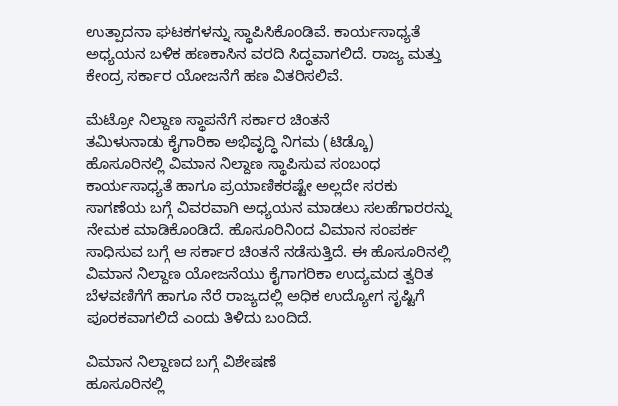ಉತ್ಪಾದನಾ ಘಟಕಗಳನ್ನು ಸ್ಥಾಪಿಸಿಕೊಂಡಿವೆ. ಕಾರ್ಯಸಾಧ್ಯತೆ ಅಧ್ಯಯನ ಬಳಿಕ ಹಣಕಾಸಿನ ವರದಿ ಸಿದ್ಧವಾಗಲಿದೆ. ರಾಜ್ಯ ಮತ್ತು ಕೇಂದ್ರ ಸರ್ಕಾರ ಯೋಜನೆಗೆ ಹಣ ವಿತರಿಸಲಿವೆ.

ಮೆಟ್ರೋ ನಿಲ್ದಾಣ ಸ್ಥಾಪನೆಗೆ ಸರ್ಕಾರ ಚಿಂತನೆ
ತಮಿಳುನಾಡು ಕೈಗಾರಿಕಾ ಅಭಿವೃದ್ಧಿ ನಿಗಮ (ಟಿಡ್ಕೊ) ಹೊಸೂರಿನಲ್ಲಿ ವಿಮಾನ ನಿಲ್ದಾಣ ಸ್ಥಾಪಿಸುವ ಸಂಬಂಧ ಕಾರ್ಯಸಾಧ್ಯತೆ ಹಾಗೂ ಪ್ರಯಾಣಿಕರಷ್ಟೇ ಅಲ್ಲದೇ ಸರಕು ಸಾಗಣೆಯ ಬಗ್ಗೆ ವಿವರವಾಗಿ ಅಧ್ಯಯನ ಮಾಡಲು ಸಲಹೆಗಾರರನ್ನು ನೇಮಕ ಮಾಡಿಕೊಂಡಿದೆ. ಹೊಸೂರಿನಿಂದ ವಿಮಾನ ಸಂಪರ್ಕ ಸಾಧಿಸುವ ಬಗ್ಗೆ ಆ ಸರ್ಕಾರ ಚಿಂತನೆ ನಡೆಸುತ್ತಿದೆ. ಈ ಹೊಸೂರಿನಲ್ಲಿ ವಿಮಾನ ನಿಲ್ದಾಣ ಯೋಜನೆಯು ಕೈಗಾಗರಿಕಾ ಉದ್ಯಮದ ತ್ವರಿತ ಬೆಳವಣಿಗೆಗೆ ಹಾಗೂ ನೆರೆ ರಾಜ್ಯದಲ್ಲಿ ಅಧಿಕ ಉದ್ಯೋಗ ಸೃಷ್ಟಿಗೆ ಪೂರಕವಾಗಲಿದೆ ಎಂದು ತಿಳಿದು ಬಂದಿದೆ.

ವಿಮಾನ ನಿಲ್ದಾಣದ ಬಗ್ಗೆ ವಿಶೇಷಣೆ
ಹೂಸೂರಿನಲ್ಲಿ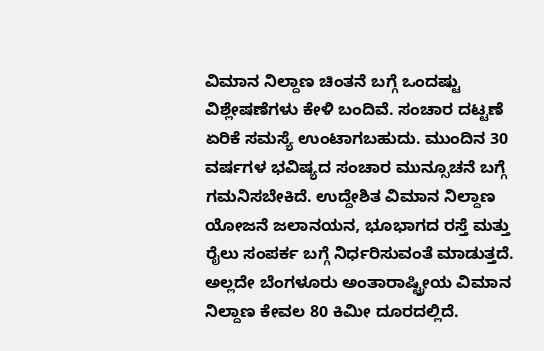ವಿಮಾನ ನಿಲ್ದಾಣ ಚಿಂತನೆ ಬಗ್ಗೆ ಒಂದಷ್ಟು ವಿಶ್ಲೇಷಣೆಗಳು ಕೇಳಿ ಬಂದಿವೆ. ಸಂಚಾರ ದಟ್ಟಣೆ ಏರಿಕೆ ಸಮಸ್ಯೆ ಉಂಟಾಗಬಹುದು. ಮುಂದಿನ 30 ವರ್ಷಗಳ ಭವಿಷ್ಯದ ಸಂಚಾರ ಮುನ್ಸೂಚನೆ ಬಗ್ಗೆ ಗಮನಿಸಬೇಕಿದೆ. ಉದ್ದೇಶಿತ ವಿಮಾನ ನಿಲ್ದಾಣ ಯೋಜನೆ ಜಲಾನಯನ, ಭೂಭಾಗದ ರಸ್ತೆ ಮತ್ತು ರೈಲು ಸಂಪರ್ಕ ಬಗ್ಗೆ ನಿರ್ಧರಿಸುವಂತೆ ಮಾಡುತ್ತದೆ. ಅಲ್ಲದೇ ಬೆಂಗಳೂರು ಅಂತಾರಾಷ್ಟ್ರೀಯ ವಿಮಾನ ನಿಲ್ದಾಣ ಕೇವಲ 80 ಕಿಮೀ ದೂರದಲ್ಲಿದೆ.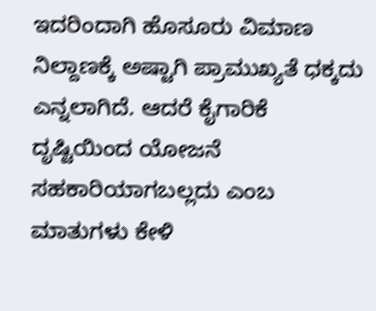ಇದರಿಂದಾಗಿ ಹೊಸೂರು ವಿಮಾಣ ನಿಲ್ದಾಣಕ್ಕೆ ಅಷ್ಟಾಗಿ ಪ್ರಾಮುಖ್ಯತೆ ಧಕ್ಕದು ಎನ್ನಲಾಗಿದೆ. ಆದರೆ ಕೈಗಾರಿಕೆ ದೃಷ್ಟಿಯಿಂದ ಯೋಜನೆ ಸಹಕಾರಿಯಾಗಬಲ್ಲದು ಎಂಬ ಮಾತುಗಳು ಕೇಳಿ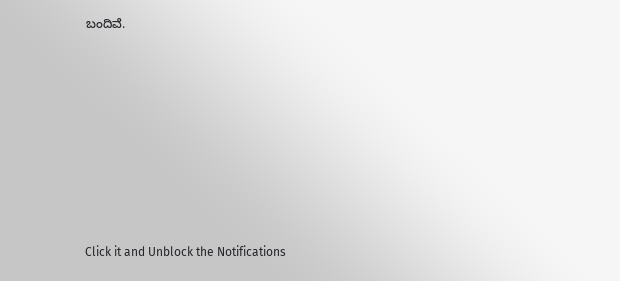ಬಂದಿವೆ.












Click it and Unblock the Notifications